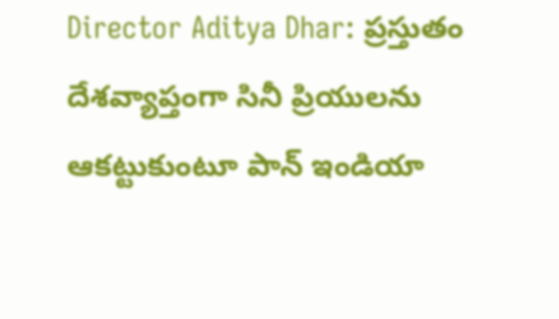Director Aditya Dhar: ప్రస్తుతం దేశవ్యాప్తంగా సినీ ప్రియులను ఆకట్టుకుంటూ పాన్ ఇండియా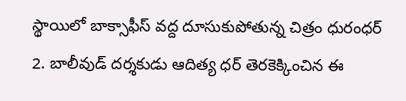స్థాయిలో బాక్సాఫీస్ వద్ద దూసుకుపోతున్న చిత్రం ధురంధర్ 2. బాలీవుడ్ దర్శకుడు ఆదిత్య ధర్ తెరకెక్కించిన ఈ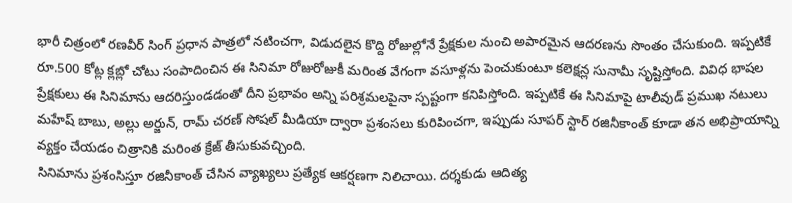భారీ చిత్రంలో రణవీర్ సింగ్ ప్రధాన పాత్రలో నటించగా, విడుదలైన కొద్ది రోజుల్లోనే ప్రేక్షకుల నుంచి అపారమైన ఆదరణను సొంతం చేసుకుంది. ఇప్పటికే రూ.500 కోట్ల క్లబ్లో చోటు సంపాదించిన ఈ సినిమా రోజురోజుకీ మరింత వేగంగా వసూళ్లను పెంచుకుంటూ కలెక్షన్ల సునామీ సృష్టిస్తోంది. వివిధ భాషల ప్రేక్షకులు ఈ సినిమాను ఆదరిస్తుండడంతో దీని ప్రభావం అన్ని పరిశ్రమలపైనా స్పష్టంగా కనిపిస్తోంది. ఇప్పటికే ఈ సినిమాపై టాలీవుడ్ ప్రముఖ నటులు మహేష్ బాబు, అల్లు అర్జున్, రామ్ చరణ్ సోషల్ మీడియా ద్వారా ప్రశంసలు కురిపించగా, ఇప్పుడు సూపర్ స్టార్ రజినీకాంత్ కూడా తన అభిప్రాయాన్ని వ్యక్తం చేయడం చిత్రానికి మరింత క్రేజ్ తీసుకువచ్చింది.
సినిమాను ప్రశంసిస్తూ రజినీకాంత్ చేసిన వ్యాఖ్యలు ప్రత్యేక ఆకర్షణగా నిలిచాయి. దర్శకుడు ఆదిత్య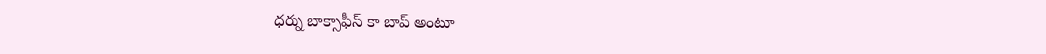ధర్ను బాక్సాఫీస్ కా బాప్ అంటూ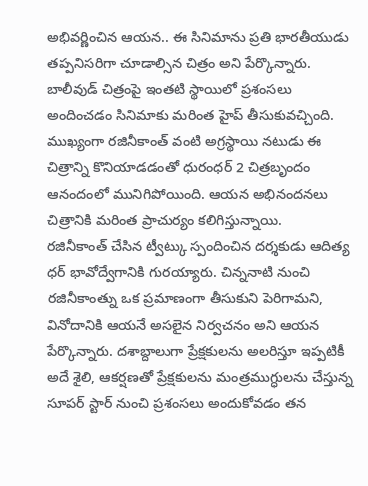అభివర్ణించిన ఆయన.. ఈ సినిమాను ప్రతి భారతీయుడు తప్పనిసరిగా చూడాల్సిన చిత్రం అని పేర్కొన్నారు. బాలీవుడ్ చిత్రంపై ఇంతటి స్థాయిలో ప్రశంసలు అందించడం సినిమాకు మరింత హైప్ తీసుకువచ్చింది. ముఖ్యంగా రజినీకాంత్ వంటి అగ్రస్థాయి నటుడు ఈ చిత్రాన్ని కొనియాడడంతో ధురంధర్ 2 చిత్రబృందం ఆనందంలో మునిగిపోయింది. ఆయన అభినందనలు చిత్రానికి మరింత ప్రాచుర్యం కలిగిస్తున్నాయి.
రజినీకాంత్ చేసిన ట్వీట్కు స్పందించిన దర్శకుడు ఆదిత్య ధర్ భావోద్వేగానికి గురయ్యారు. చిన్ననాటి నుంచి రజినీకాంత్ను ఒక ప్రమాణంగా తీసుకుని పెరిగామని, వినోదానికి ఆయనే అసలైన నిర్వచనం అని ఆయన పేర్కొన్నారు. దశాబ్దాలుగా ప్రేక్షకులను అలరిస్తూ ఇప్పటికీ అదే శైలి, ఆకర్షణతో ప్రేక్షకులను మంత్రముగ్ధులను చేస్తున్న సూపర్ స్టార్ నుంచి ప్రశంసలు అందుకోవడం తన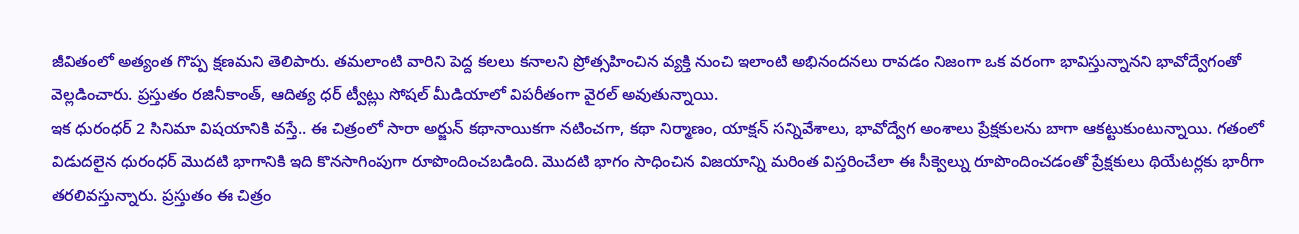జీవితంలో అత్యంత గొప్ప క్షణమని తెలిపారు. తమలాంటి వారిని పెద్ద కలలు కనాలని ప్రోత్సహించిన వ్యక్తి నుంచి ఇలాంటి అభినందనలు రావడం నిజంగా ఒక వరంగా భావిస్తున్నానని భావోద్వేగంతో వెల్లడించారు. ప్రస్తుతం రజినీకాంత్, ఆదిత్య ధర్ ట్వీట్లు సోషల్ మీడియాలో విపరీతంగా వైరల్ అవుతున్నాయి.
ఇక ధురంధర్ 2 సినిమా విషయానికి వస్తే.. ఈ చిత్రంలో సారా అర్జున్ కథానాయికగా నటించగా, కథా నిర్మాణం, యాక్షన్ సన్నివేశాలు, భావోద్వేగ అంశాలు ప్రేక్షకులను బాగా ఆకట్టుకుంటున్నాయి. గతంలో విడుదలైన ధురంధర్ మొదటి భాగానికి ఇది కొనసాగింపుగా రూపొందించబడింది. మొదటి భాగం సాధించిన విజయాన్ని మరింత విస్తరించేలా ఈ సీక్వెల్ను రూపొందించడంతో ప్రేక్షకులు థియేటర్లకు భారీగా తరలివస్తున్నారు. ప్రస్తుతం ఈ చిత్రం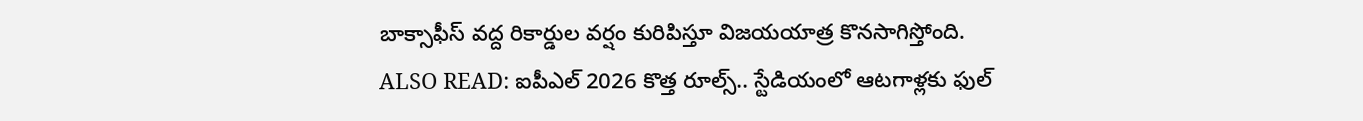బాక్సాఫీస్ వద్ద రికార్డుల వర్షం కురిపిస్తూ విజయయాత్ర కొనసాగిస్తోంది.
ALSO READ: ఐపీఎల్ 2026 కొత్త రూల్స్.. స్టేడియంలో ఆటగాళ్లకు ఫుల్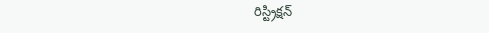రిస్ట్రిక్షన్